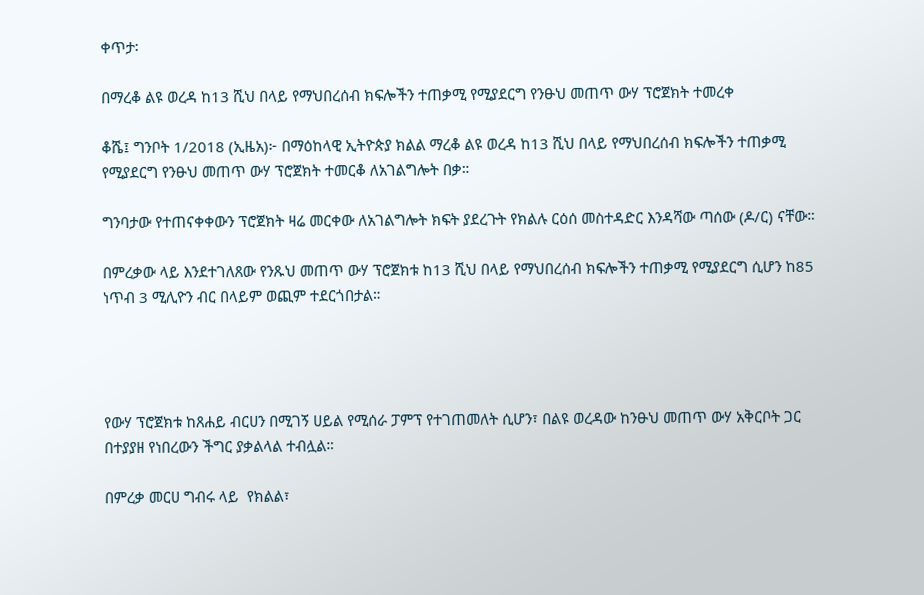ቀጥታ፡

በማረቆ ልዩ ወረዳ ከ13 ሺህ በላይ የማህበረሰብ ክፍሎችን ተጠቃሚ የሚያደርግ የንፁህ መጠጥ ውሃ ፕሮጀክት ተመረቀ

ቆሼ፤ ግንቦት 1/2018 (ኢዜአ)፦ በማዕከላዊ ኢትዮጵያ ክልል ማረቆ ልዩ ወረዳ ከ13 ሺህ በላይ የማህበረሰብ ክፍሎችን ተጠቃሚ የሚያደርግ የንፁህ መጠጥ ውሃ ፕሮጀክት ተመርቆ ለአገልግሎት በቃ።

ግንባታው የተጠናቀቀውን ፕሮጀክት ዛሬ መርቀው ለአገልግሎት ክፍት ያደረጉት የክልሉ ርዕሰ መስተዳድር እንዳሻው ጣሰው (ዶ/ር) ናቸው።

በምረቃው ላይ እንደተገለጸው የንጹህ መጠጥ ውሃ ፕሮጀክቱ ከ13 ሺህ በላይ የማህበረሰብ ክፍሎችን ተጠቃሚ የሚያደርግ ሲሆን ከ85 ነጥብ 3 ሚሊዮን ብር በላይም ወጪም ተደርጎበታል።




የውሃ ፕሮጀክቱ ከጸሐይ ብርሀን በሚገኝ ሀይል የሚሰራ ፓምፕ የተገጠመለት ሲሆን፣ በልዩ ወረዳው ከንፁህ መጠጥ ውሃ አቅርቦት ጋር በተያያዘ የነበረውን ችግር ያቃልላል ተብሏል።

በምረቃ መርሀ ግብሩ ላይ  የክልል፣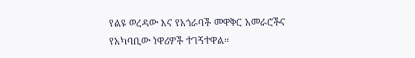የልዩ ወረዳው እና የአጎራባች መዋቅር አመራሮችና የአካባቢው ነዋሪዎች ተገኝተዋል።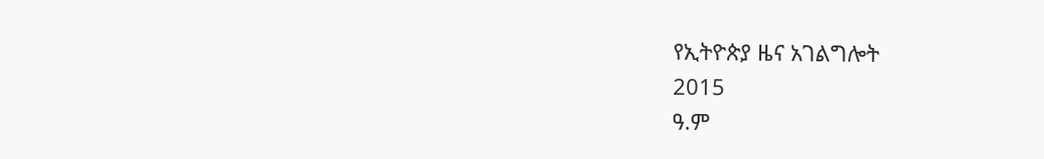የኢትዮጵያ ዜና አገልግሎት
2015
ዓ.ም